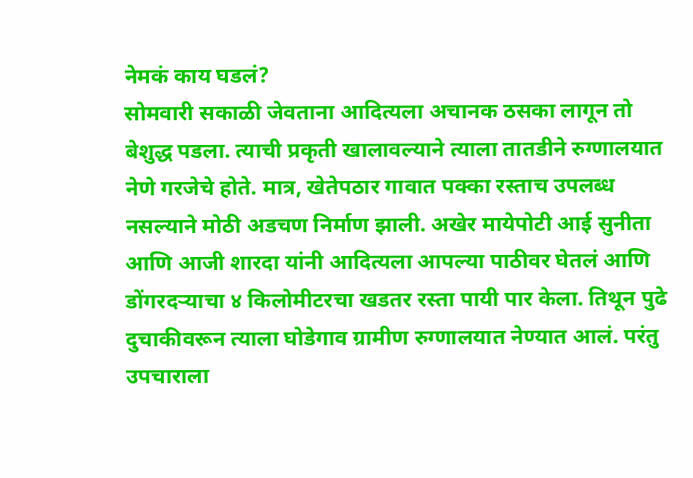नेमकं काय घडलं?
सोमवारी सकाळी जेवताना आदित्यला अचानक ठसका लागून तो बेशुद्ध पडला. त्याची प्रकृती खालावल्याने त्याला तातडीने रुग्णालयात नेणे गरजेचे होते. मात्र, खेतेपठार गावात पक्का रस्ताच उपलब्ध नसल्याने मोठी अडचण निर्माण झाली. अखेर मायेपोटी आई सुनीता आणि आजी शारदा यांनी आदित्यला आपल्या पाठीवर घेतलं आणि डोंगरदऱ्याचा ४ किलोमीटरचा खडतर रस्ता पायी पार केला. तिथून पुढे दुचाकीवरून त्याला घोडेगाव ग्रामीण रुग्णालयात नेण्यात आलं. परंतु उपचाराला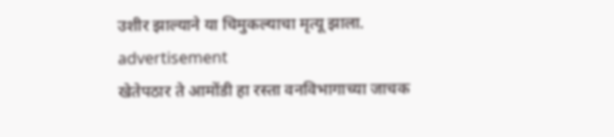उशीर झाल्याने या चिमुकल्याचा मृत्यू झाला.
advertisement
खेतेपठार ते आमोंडी हा रस्ता वनविभागाच्या जाचक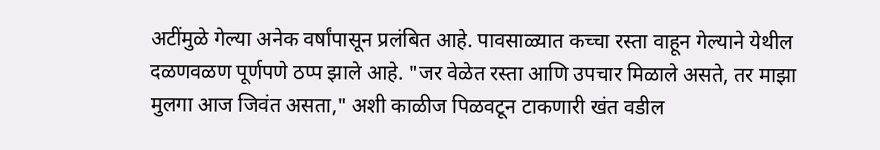अटींमुळे गेल्या अनेक वर्षांपासून प्रलंबित आहे. पावसाळ्यात कच्चा रस्ता वाहून गेल्याने येथील दळणवळण पूर्णपणे ठप्प झाले आहे. "जर वेळेत रस्ता आणि उपचार मिळाले असते, तर माझा मुलगा आज जिवंत असता," अशी काळीज पिळवटून टाकणारी खंत वडील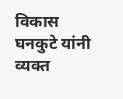विकास घनकुटे यांनी व्यक्त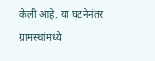केली आहे. या घटनेनंतर ग्रामस्थांमध्ये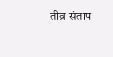तीव्र संताप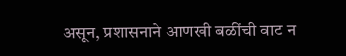असून, प्रशासनाने आणखी बळींची वाट न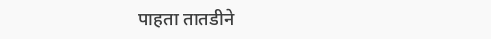पाहता तातडीने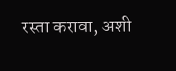रस्ता करावा, अशी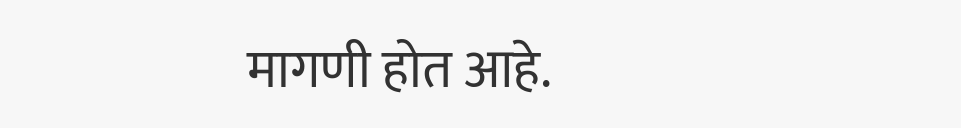मागणी होत आहे.